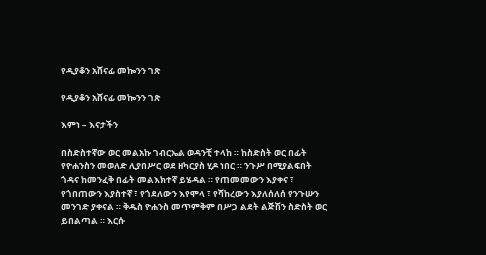የዲያቆን አሸናፊ መኰንን ገጽ

የዲያቆን አሸናፊ መኰንን ገጽ

እምነ – እናታችን

በስድስተኛው ወር መልአኩ ገብርኤል ወዳንቺ ተላከ ። ከስድስት ወር በፊት የዮሐንስን መወለድ ሊያበሥር ወደ ዘካርያስ ሂዶ ነበር ። ንጉሥ በሚያልፍበት ጎዳና ከመንፈቅ በፊት መልእክተኛ ይሄዳል ። የጠመመውን እያቀና ፣ የጎበጠውን እያስተኛ ፣ የጎደለውን እየሞላ ፣ የሻከረውን እያለሰለሰ የንጉሡን መንገድ ያቀናል ። ቅዱስ ዮሐንስ መጥምቅም በሥጋ ልደት ልጅሽን ስድስት ወር ይበልጣል ። እርሱ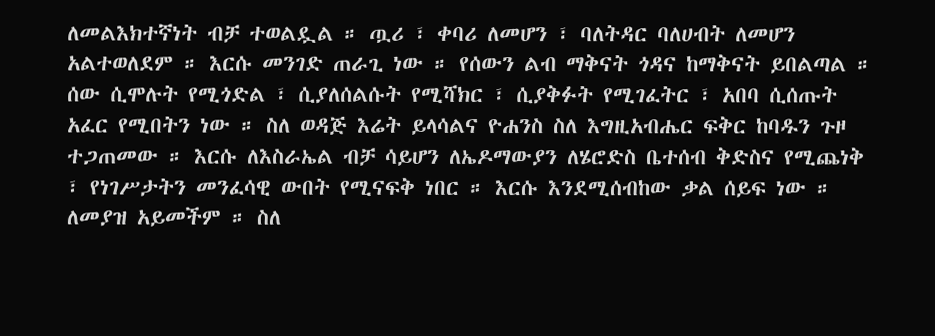ለመልእክተኛነት ብቻ ተወልዷል ። ጧሪ ፣ ቀባሪ ለመሆን ፣ ባለትዳር ባለሀብት ለመሆን አልተወለደም ። እርሱ መንገድ ጠራጊ ነው ። የሰውን ልብ ማቅናት ጎዳና ከማቅናት ይበልጣል ። ሰው ሲሞሉት የሚጎድል ፣ ሲያለሰልሱት የሚሻክር ፣ ሲያቅፉት የሚገፈትር ፣ አበባ ሲሰጡት አፈር የሚበትን ነው ። ስለ ወዳጅ እሬት ይላሳልና ዮሐንስ ስለ እግዚአብሔር ፍቅር ከባዱን ጉዞ ተጋጠመው ። እርሱ ለእስራኤል ብቻ ሳይሆን ለኤዶማውያን ለሄሮድስ ቤተሰብ ቅድስና የሚጨነቅ ፣ የነገሥታትን መንፈሳዊ ውበት የሚናፍቅ ነበር ። እርሱ እንደሚሰብከው ቃል ሰይፍ ነው ። ለመያዝ አይመችም ። ስለ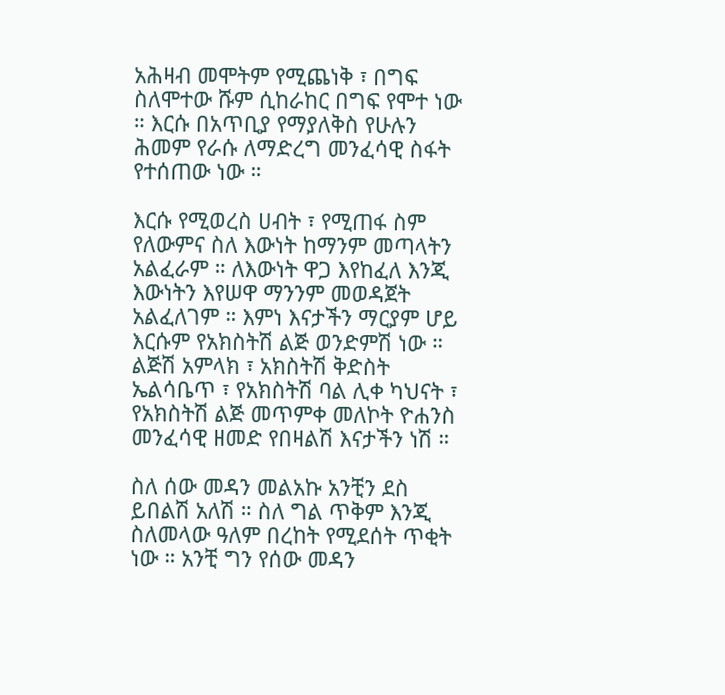አሕዛብ መሞትም የሚጨነቅ ፣ በግፍ ስለሞተው ሹም ሲከራከር በግፍ የሞተ ነው ። እርሱ በአጥቢያ የማያለቅስ የሁሉን ሕመም የራሱ ለማድረግ መንፈሳዊ ስፋት የተሰጠው ነው ።

እርሱ የሚወረስ ሀብት ፣ የሚጠፋ ስም የለውምና ስለ እውነት ከማንም መጣላትን አልፈራም ። ለእውነት ዋጋ እየከፈለ እንጂ እውነትን እየሠዋ ማንንም መወዳጀት አልፈለገም ። እምነ እናታችን ማርያም ሆይ እርሱም የአክስትሽ ልጅ ወንድምሽ ነው ። ልጅሽ አምላክ ፣ አክስትሽ ቅድስት ኤልሳቤጥ ፣ የአክስትሽ ባል ሊቀ ካህናት ፣ የአክስትሽ ልጅ መጥምቀ መለኮት ዮሐንስ መንፈሳዊ ዘመድ የበዛልሽ እናታችን ነሽ ።

ስለ ሰው መዳን መልአኩ አንቺን ደስ ይበልሽ አለሽ ። ስለ ግል ጥቅም እንጂ ስለመላው ዓለም በረከት የሚደሰት ጥቂት ነው ። አንቺ ግን የሰው መዳን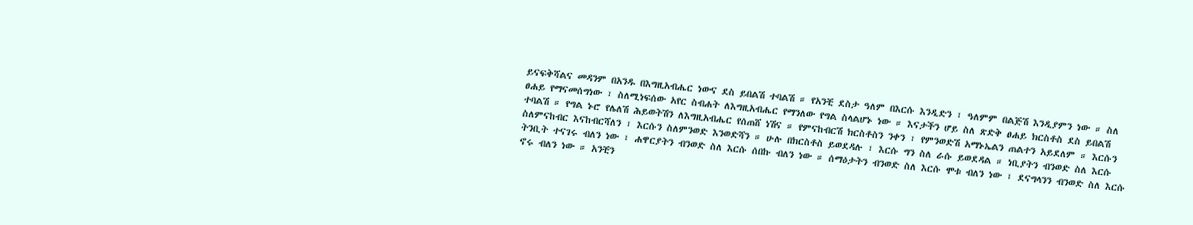ይናፍቅሻልና መዳንም በአንዱ በእግዚአብሔር ነውና ደስ ይበልሽ ተባልሽ ። የአንቺ ደስታ ዓለም በእርሱ እንዲድን ፣ ዓለምም በልጅሽ እንዲያምን ነው ። ስለ ፀሐይ የማናመሰግነው ፣ ስለሚነፍሰው አየር ስብሐት ለእግዚአብሔር የማንለው የግል ስላልሆኑ ነው ። እናታችን ሆይ ስለ ጽድቅ ፀሐይ ክርስቶስ ደስ ይበልሽ ተባልሽ ። የግል ኑሮ የሌለሽ ሕይወትሽን ለእግዚአብሔር የሰጠሸ ነሽና ። የምናከብርሽ ክርስቶስን ንቀን ፣ የምንወድሽ አማኑኤልን ጠልተን አይደለም ። እርሱን ስለምናከብር እናከብርሻለን ፣ እርሱን ስለምንወድ እንወድሻን ። ሁሉ በክርስቶስ ይወደዳሉ ፣ እርሱ ግን ስለ ራሱ ይወደዳል ። ነቢያትን ብንወድ ስለ እርሱ ትንቢት ተናገሩ ብለን ነው ፣ ሐዋርያትን ብንወድ ስለ እርሱ ሰበኩ ብለን ነው ። ሰማዕታትን ብንወድ ስለ እርሱ ሞቱ ብለን ነው ፣ ደናግላንን ብንወድ ስለ እርሱ ኖሩ ብለን ነው ። አንቺን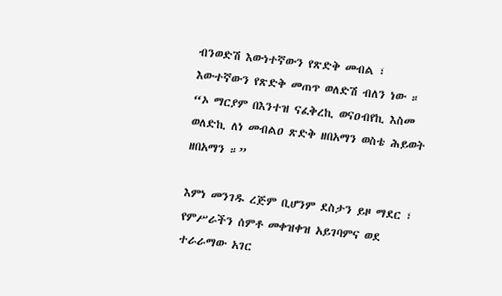ብንወድሽ እውነተኛውን የጽድቅ መብል ፣ እውተኛውን የጽድቅ መጠጥ ወለድሽ ብለን ነው ። “ኦ ማርያም በእንተዝ ናፈቅረኪ ወናዐብየኪ እስመ ወለድኪ ለነ መብልዐ ጽድቅ ዘበአማን ወስቴ ሕይወት ዘበአማን ።”

እምነ መንገዱ ረጅም ቢሆንም ደስታን ይዞ ማደር ፣ የምሥራችን ሰምቶ መቀዝቀዝ አይገባምና ወደ ተራራማው አገር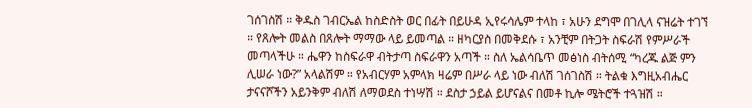ገሰገስሽ ። ቅዱስ ገብርኤል ከስድስት ወር በፊት በይሁዳ ኢየሩሳሌም ተላከ ፣ አሁን ደግሞ በገሊላ ናዝሬት ተገኘ ። የጸሎት መልስ በጸሎት ማማው ላይ ይመጣል ። ዘካርያስ በመቅደሱ ፣ አንቺም በትጋት ስፍራሽ የምሥራች መጣላችሁ ። ሔዋን ከስፍራዋ ብትታጣ ስፍራዋን አጣች ። ስለ ኤልሳቤጥ መፅነስ ብትሰሚ “ካረጁ ልጅ ምን ሊሠራ ነው?” አላልሽም ። የአብርሃም አምላክ ዛሬም በሥራ ላይ ነው ብለሽ ገሰገስሽ ። ትልቁ እግዚአብሔር ታናናሾችን አይንቅም ብለሽ ለማወደስ ተነሣሽ ። ደስታ ኃይል ይሆናልና በመቶ ኪሎ ሜትሮች ተጓዝሽ ።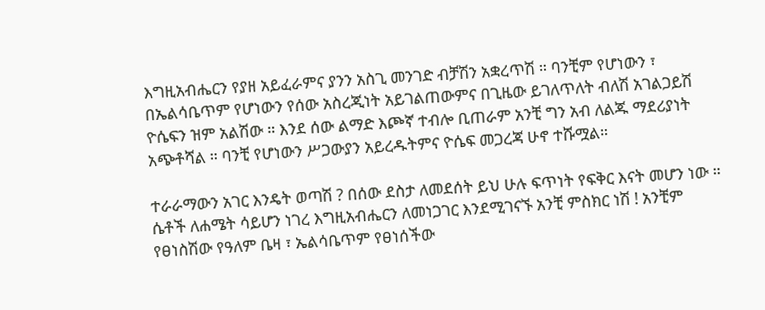እግዚአብሔርን የያዘ አይፈራምና ያንን አስጊ መንገድ ብቻሽን አቋረጥሽ ። ባንቺም የሆነውን ፣ በኤልሳቤጥም የሆነውን የሰው አስረጂነት አይገልጠውምና በጊዜው ይገለጥለት ብለሽ አገልጋይሽ ዮሴፍን ዝም አልሽው ። እንደ ሰው ልማድ እጮኛ ተብሎ ቢጠራም አንቺ ግን አብ ለልጁ ማደሪያነት አጭቶሻል ። ባንቺ የሆነውን ሥጋውያን አይረዱትምና ዮሴፍ መጋረጃ ሁኖ ተሹሟል።

ተራራማውን አገር እንዴት ወጣሽ ? በሰው ደስታ ለመደሰት ይህ ሁሉ ፍጥነት የፍቅር እናት መሆን ነው ። ሴቶች ለሐሜት ሳይሆን ነገረ እግዚአብሔርን ለመነጋገር እንደሚገናኙ አንቺ ምስክር ነሽ ! አንቺም የፀነስሽው የዓለም ቤዛ ፣ ኤልሳቤጥም የፀነሰችው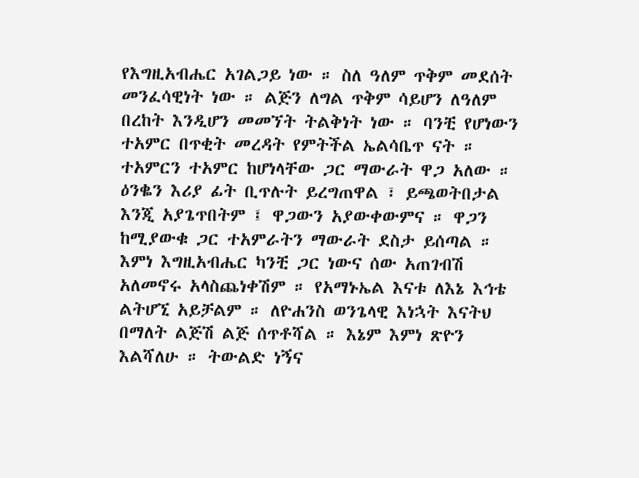የእግዚአብሔር አገልጋይ ነው ። ስለ ዓለም ጥቅም መደሰት መንፈሳዊነት ነው ። ልጅን ለግል ጥቅም ሳይሆን ለዓለም በረከት እንዲሆን መመኘት ትልቅነት ነው ። ባንቺ የሆነውን ተአምር በጥቂት መረዳት የምትችል ኤልሳቤጥ ናት ። ተአምርን ተአምር ከሆነላቸው ጋር ማውራት ዋጋ አለው ። ዕንቈን እሪያ ፊት ቢጥሉት ይረግጠዋል ፣ ይጫወትበታል እንጂ አያጌጥበትም ፤ ዋጋውን አያውቀውምና ። ዋጋን ከሚያውቁ ጋር ተአምራትን ማውራት ደስታ ይሰጣል ። እምነ እግዚአብሔር ካንቺ ጋር ነውና ሰው አጠገብሽ አለመኖሩ አላስጨነቀሽም ። የአማኑኤል እናቱ ለእኔ እኅቴ ልትሆኚ አይቻልም ። ለዮሐንስ ወንጌላዊ እነኋት እናትህ በማለት ልጅሽ ልጅ ሰጥቶሻል ። እኔም እምነ ጽዮን እልሻለሁ ። ትውልድ ነኝና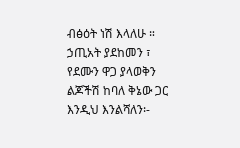ብፅዕት ነሽ እላለሁ ። ኃጢአት ያደከመን ፣ የደሙን ዋጋ ያላወቅን ልጆችሽ ከባለ ቅኔው ጋር እንዲህ እንልሻለን፡-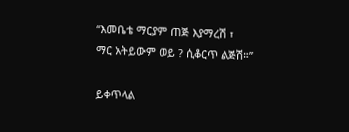“እመቤቴ ማርያም ጠጅ እያማረሽ ፣
ማር አትይውም ወይ ? ሲቆርጥ ልጅሽ።”

ይቀጥላል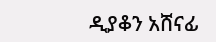ዲያቆን አሸናፊ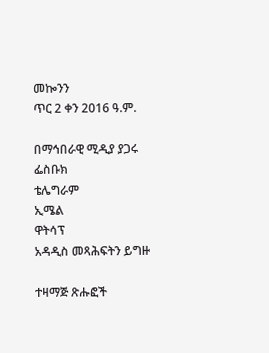መኰንን
ጥር 2 ቀን 2016 ዓ.ም.

በማኅበራዊ ሚዲያ ያጋሩ
ፌስቡክ
ቴሌግራም
ኢሜል
ዋትሳፕ
አዳዲስ መጻሕፍትን ይግዙ

ተዛማጅ ጽሑፎች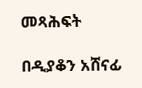መጻሕፍት

በዲያቆን አሸናፊ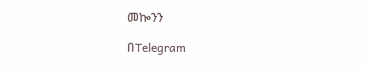መኰንን

በTelegram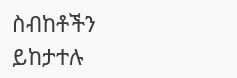ስብከቶችን ይከታተሉ